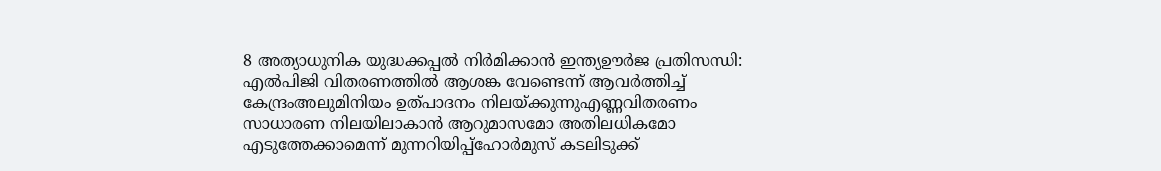8 അത്യാധുനിക യുദ്ധക്കപ്പൽ നിർമിക്കാൻ ഇന്ത്യഊർജ പ്രതിസന്ധി: എൽപിജി വിതരണത്തിൽ ആശങ്ക വേണ്ടെന്ന് ആവർത്തിച്ച് കേന്ദ്രംഅലുമിനിയം ഉത്പാദനം നിലയ്ക്കുന്നുഎണ്ണവിതരണം സാധാരണ നിലയിലാകാൻ ആറുമാസമോ അതിലധികമോ എടുത്തേക്കാമെന്ന് മുന്നറിയിപ്പ്ഹോർമുസ് കടലിടുക്ക്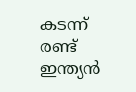കടന്ന് രണ്ട് ഇന്ത്യൻ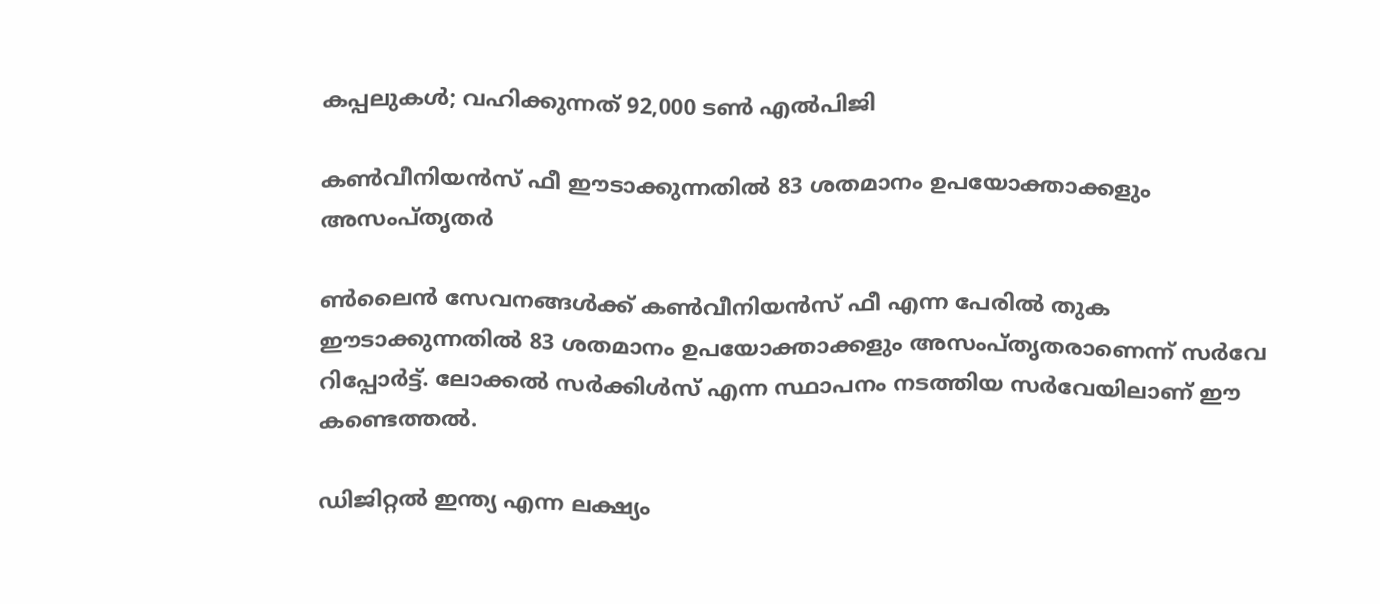കപ്പലുകൾ; വഹിക്കുന്നത് 92,000 ടൺ എൽപിജി

കണ്‍വീനിയന്‍സ് ഫീ ഈടാക്കുന്നതില്‍ 83 ശതമാനം ഉപയോക്താക്കളും അസംപ്തൃതര്‍

ണ്‍ലൈന്‍ സേവനങ്ങള്‍ക്ക് കണ്‍വീനിയന്‍സ് ഫീ എന്ന പേരില്‍ തുക ഈടാക്കുന്നതില്‍ 83 ശതമാനം ഉപയോക്താക്കളും അസംപ്തൃതരാണെന്ന് സര്‍വേ റിപ്പോര്‍ട്ട്. ലോക്കല്‍ സര്‍ക്കിള്‍സ് എന്ന സ്ഥാപനം നടത്തിയ സര്‍വേയിലാണ് ഈ കണ്ടെത്തല്‍.

ഡിജിറ്റല്‍ ഇന്ത്യ എന്ന ലക്ഷ്യം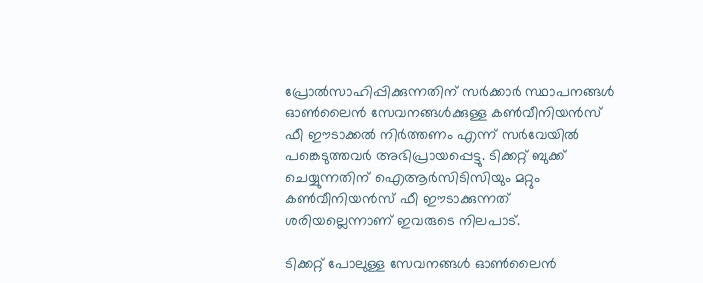പ്രോല്‍സാഹിപ്പിക്കുന്നതിന് സര്‍ക്കാര്‍ സ്ഥാപനങ്ങള്‍ ഓണ്‍ലൈന്‍ സേവനങ്ങള്‍ക്കുള്ള കണ്‍വീനിയന്‍സ് ഫീ ഈടാക്കല്‍ നിര്‍ത്തണം എന്ന് സര്‍വേയില്‍ പങ്കെടുത്തവര്‍ അഭിപ്രായപ്പെട്ടു. ടിക്കറ്റ് ബുക്ക് ചെയ്യുന്നതിന് ഐആര്‍സിടിസിയും മറ്റും കണ്‍വീനിയന്‍സ് ഫീ ഈടാക്കുന്നത് ശരിയല്ലെന്നാണ് ഇവരുടെ നിലപാട്.

ടിക്കറ്റ് പോലുള്ള സേവനങ്ങള്‍ ഓണ്‍ലൈന്‍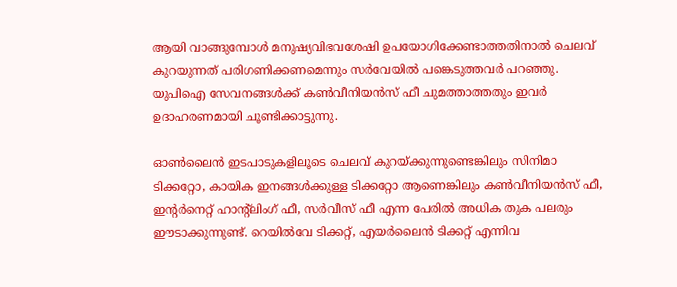ആയി വാങ്ങുമ്പോള്‍ മനുഷ്യവിഭവശേഷി ഉപയോഗിക്കേണ്ടാത്തതിനാല്‍ ചെലവ് കുറയുന്നത് പരിഗണിക്കണമെന്നും സര്‍വേയില്‍ പങ്കെടുത്തവര്‍ പറഞ്ഞു. യുപിഐ സേവനങ്ങള്‍ക്ക് കണ്‍വീനിയന്‍സ് ഫീ ചുമത്താത്തതും ഇവര്‍ ഉദാഹരണമായി ചൂണ്ടിക്കാട്ടുന്നു.

ഓണ്‍ലൈന്‍ ഇടപാടുകളിലൂടെ ചെലവ് കുറയ്ക്കുന്നുണ്ടെങ്കിലും സിനിമാ ടിക്കറ്റോ, കായിക ഇനങ്ങള്‍ക്കുള്ള ടിക്കറ്റോ ആണെങ്കിലും കണ്‍വീനിയന്‍സ് ഫീ, ഇന്‍റര്‍നെറ്റ് ഹാന്‍റ്ലിംഗ് ഫീ, സര്‍വീസ് ഫീ എന്ന പേരില്‍ അധിക തുക പലരും ഈടാക്കുന്നുണ്ട്. റെയില്‍വേ ടിക്കറ്റ്, എയര്‍ലൈന്‍ ടിക്കറ്റ് എന്നിവ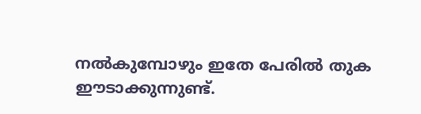നല്‍കുമ്പോഴും ഇതേ പേരില്‍ തുക ഈടാക്കുന്നുണ്ട്.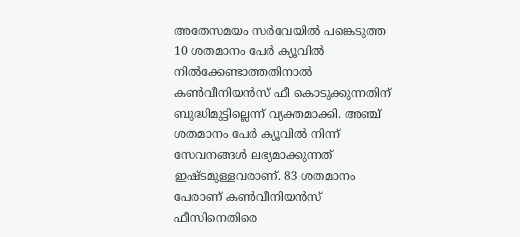അതേസമയം സര്‍വേയില്‍ പങ്കെടുത്ത 10 ശതമാനം പേര്‍ ക്യൂവില്‍ നില്‍ക്കേണ്ടാത്തതിനാല്‍ കണ്‍വീനിയന്‍സ് ഫീ കൊടുക്കുന്നതിന് ബുദ്ധിമുട്ടില്ലെന്ന് വ്യക്തമാക്കി. അഞ്ച് ശതമാനം പേര്‍ ക്യൂവില്‍ നിന്ന് സേവനങ്ങള്‍ ലഭ്യമാക്കുന്നത് ഇഷ്ടമുള്ളവരാണ്. 83 ശതമാനം പേരാണ് കണ്‍വീനിയന്‍സ് ഫീസിനെതിരെ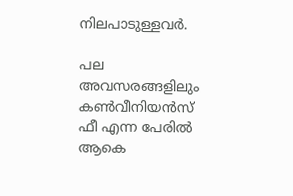നിലപാടുള്ളവര്‍.

പല അവസരങ്ങളിലും കണ്‍വീനിയന്‍സ് ഫീ എന്ന പേരില്‍ ആകെ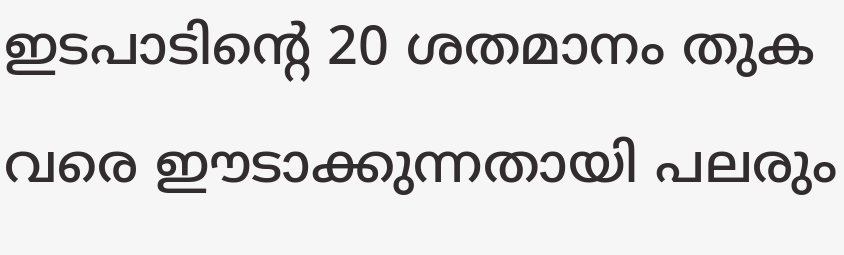ഇടപാടിന്‍റെ 20 ശതമാനം തുക വരെ ഈടാക്കുന്നതായി പലരും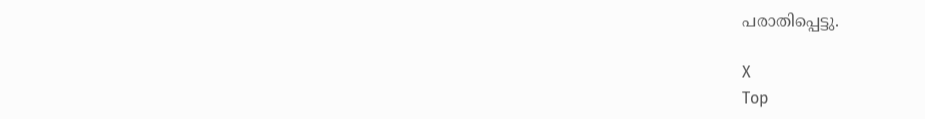പരാതിപ്പെട്ടു.

X
Top